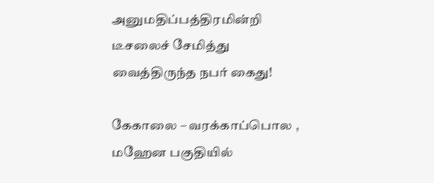அனுமதிப்பத்திரமின்றி டீசலைச் சேமித்து வைத்திருந்த நபர் கைது!

கேகாலை – வரக்காப்பொல , மஹேன பகுதியில்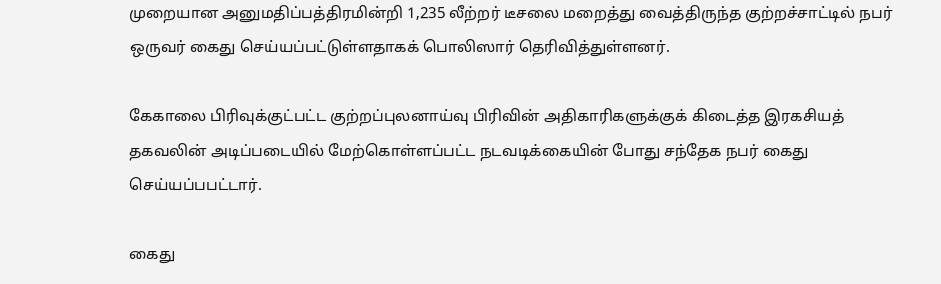முறையான அனுமதிப்பத்திரமின்றி 1,235 லீற்றர் டீசலை மறைத்து வைத்திருந்த குற்றச்சாட்டில் நபர் ஒருவர் கைது செய்யப்பட்டுள்ளதாகக் பொலிஸார் தெரிவித்துள்ளனர்.

கேகாலை பிரிவுக்குட்பட்ட குற்றப்புலனாய்வு பிரிவின் அதிகாரிகளுக்குக் கிடைத்த இரகசியத் தகவலின் அடிப்படையில் மேற்கொள்ளப்பட்ட நடவடிக்கையின் போது சந்தேக நபர் கைது செய்யப்பபட்டார்.

கைது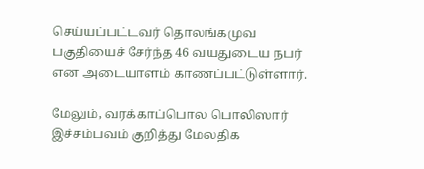செய்யப்பட்டவர் தொலங்கமுவ பகுதியைச் சேர்ந்த 46 வயதுடைய நபர் என அடையாளம் காணப்பட்டுள்ளார்.

மேலும், வரக்காப்பொல பொலிஸார் இச்சம்பவம் குறித்து மேலதிக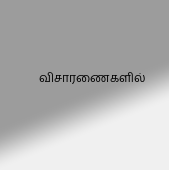விசாரணைகளில்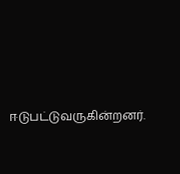ஈடுபட்டுவருகின்றனர்.